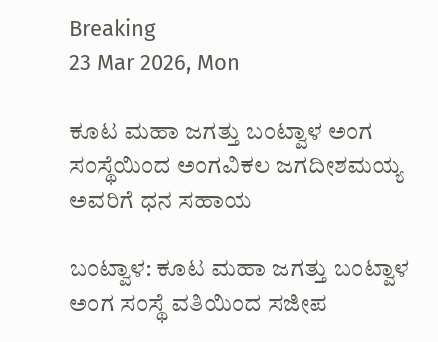Breaking
23 Mar 2026, Mon

ಕೂಟ ಮಹಾ ಜಗತ್ತು ಬಂಟ್ವಾಳ ಅಂಗ ಸಂಸ್ಥೆಯಿಂದ ಅಂಗವಿಕಲ ಜಗದೀಶಮಯ್ಯ ಅವರಿಗೆ ಧನ ಸಹಾಯ

ಬಂಟ್ವಾಳ: ಕೂಟ ಮಹಾ ಜಗತ್ತು ಬಂಟ್ವಾಳ ಅಂಗ ಸಂಸ್ಥೆ ವತಿಯಿಂದ ಸಜೀಪ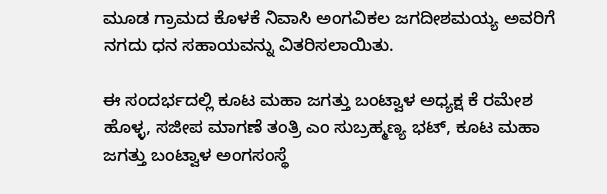ಮೂಡ ಗ್ರಾಮದ ಕೊಳಕೆ ನಿವಾಸಿ ಅಂಗವಿಕಲ ಜಗದೀಶಮಯ್ಯ ಅವರಿಗೆ ನಗದು ಧನ ಸಹಾಯವನ್ನು ವಿತರಿಸಲಾಯಿತು.

ಈ ಸಂದರ್ಭದಲ್ಲಿ ಕೂಟ ಮಹಾ ಜಗತ್ತು ಬಂಟ್ವಾಳ ಅಧ್ಯಕ್ಷ ಕೆ ರಮೇಶ ಹೊಳ್ಳ, ಸಜೀಪ ಮಾಗಣೆ ತಂತ್ರಿ ಎಂ ಸುಬ್ರಹ್ಮಣ್ಯ ಭಟ್, ಕೂಟ ಮಹಾ ಜಗತ್ತು ಬಂಟ್ವಾಳ ಅಂಗಸಂಸ್ಥೆ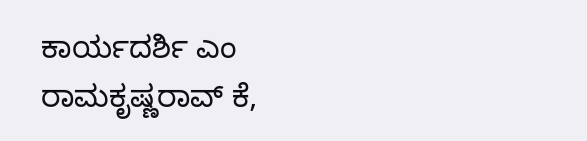ಕಾರ್ಯದರ್ಶಿ ಎಂ ರಾಮಕೃಷ್ಣರಾವ್ ಕೆ,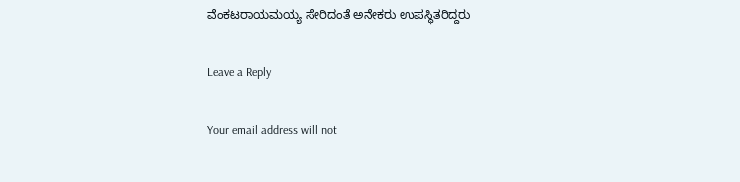ವೆಂಕಟರಾಯಮಯ್ಯ ಸೇರಿದಂತೆ ಅನೇಕರು ಉಪಸ್ಥಿತರಿದ್ದರು

Leave a Reply

Your email address will not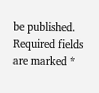be published. Required fields are marked *